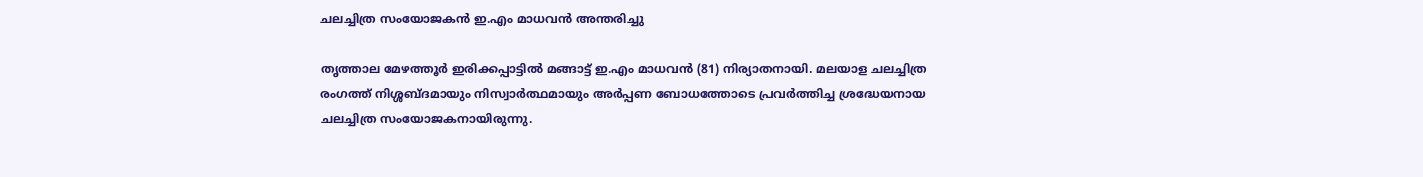ചലച്ചിത്ര സംയോജകൻ ഇ.എം മാധവൻ അന്തരിച്ചു

തൃത്താല മേഴത്തൂർ ഇരിക്കപ്പാട്ടിൽ മങ്ങാട്ട് ഇ.എം മാധവൻ (81) നിര്യാതനായി. മലയാള ചലച്ചിത്ര രംഗത്ത് നിശ്ശബ്ദമായും നിസ്വാർത്ഥമായും അർപ്പണ ബോധത്തോടെ പ്രവർത്തിച്ച ശ്രദ്ധേയനായ ചലച്ചിത്ര സംയോജകനായിരുന്നു.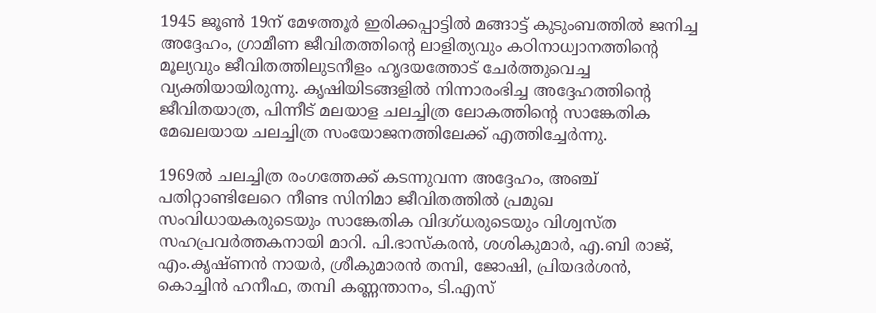1945 ജൂൺ 19ന് മേഴത്തൂർ ഇരിക്കപ്പാട്ടിൽ മങ്ങാട്ട് കുടുംബത്തിൽ ജനിച്ച അദ്ദേഹം, ഗ്രാമീണ ജീവിതത്തിന്റെ ലാളിത്യവും കഠിനാധ്വാനത്തിന്റെ മൂല്യവും ജീവിതത്തിലുടനീളം ഹൃദയത്തോട് ചേർത്തുവെച്ച വ്യക്തിയായിരുന്നു. കൃഷിയിടങ്ങളിൽ നിന്നാരംഭിച്ച അദ്ദേഹത്തിന്റെ ജീവിതയാത്ര, പിന്നീട് മലയാള ചലച്ചിത്ര ലോകത്തിന്റെ സാങ്കേതിക മേഖലയായ ചലച്ചിത്ര സംയോജനത്തിലേക്ക് എത്തിച്ചേർന്നു.

1969ൽ ചലച്ചിത്ര രംഗത്തേക്ക് കടന്നുവന്ന അദ്ദേഹം, അഞ്ച് പതിറ്റാണ്ടിലേറെ നീണ്ട സിനിമാ ജീവിതത്തിൽ പ്രമുഖ സംവിധായകരുടെയും സാങ്കേതിക വിദഗ്ധരുടെയും വിശ്വസ്ത സഹപ്രവർത്തകനായി മാറി. പി.ഭാസ്കരൻ, ശശികുമാർ, എ.ബി രാജ്, എം.കൃഷ്ണൻ നായർ, ശ്രീകുമാരൻ തമ്പി, ജോഷി, പ്രിയദർശൻ, കൊച്ചിൻ ഹനീഫ, തമ്പി കണ്ണന്താനം, ടി.എസ്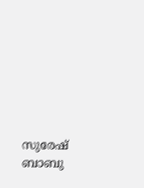സുരേഷ് ബാബു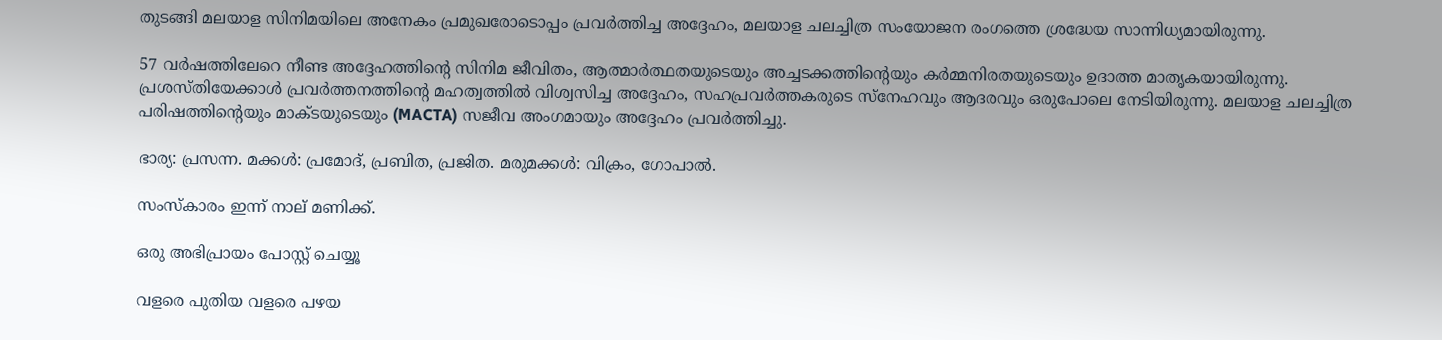തുടങ്ങി മലയാള സിനിമയിലെ അനേകം പ്രമുഖരോടൊപ്പം പ്രവർത്തിച്ച അദ്ദേഹം, മലയാള ചലച്ചിത്ര സംയോജന രംഗത്തെ ശ്രദ്ധേയ സാന്നിധ്യമായിരുന്നു.

57 വർഷത്തിലേറെ നീണ്ട അദ്ദേഹത്തിന്റെ സിനിമ ജീവിതം, ആത്മാർത്ഥതയുടെയും അച്ചടക്കത്തിന്റെയും കർമ്മനിരതയുടെയും ഉദാത്ത മാതൃകയായിരുന്നു. പ്രശസ്തിയേക്കാൾ പ്രവർത്തനത്തിന്റെ മഹത്വത്തിൽ വിശ്വസിച്ച അദ്ദേഹം, സഹപ്രവർത്തകരുടെ സ്നേഹവും ആദരവും ഒരുപോലെ നേടിയിരുന്നു. മലയാള ചലച്ചിത്ര പരിഷത്തിന്റെയും മാക്ടയുടെയും (MACTA) സജീവ അംഗമായും അദ്ദേഹം പ്രവർത്തിച്ചു.

ഭാര്യ: പ്രസന്ന. മക്കൾ: പ്രമോദ്, പ്രബിത, പ്രജിത. മരുമക്കൾ: വിക്രം, ഗോപാൽ.

സംസ്‌കാരം ഇന്ന് നാല് മണിക്ക്.

ഒരു അഭിപ്രായം പോസ്റ്റ് ചെയ്യൂ

വളരെ പുതിയ വളരെ പഴയ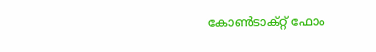കോൺടാക്റ്റ് ഫോം